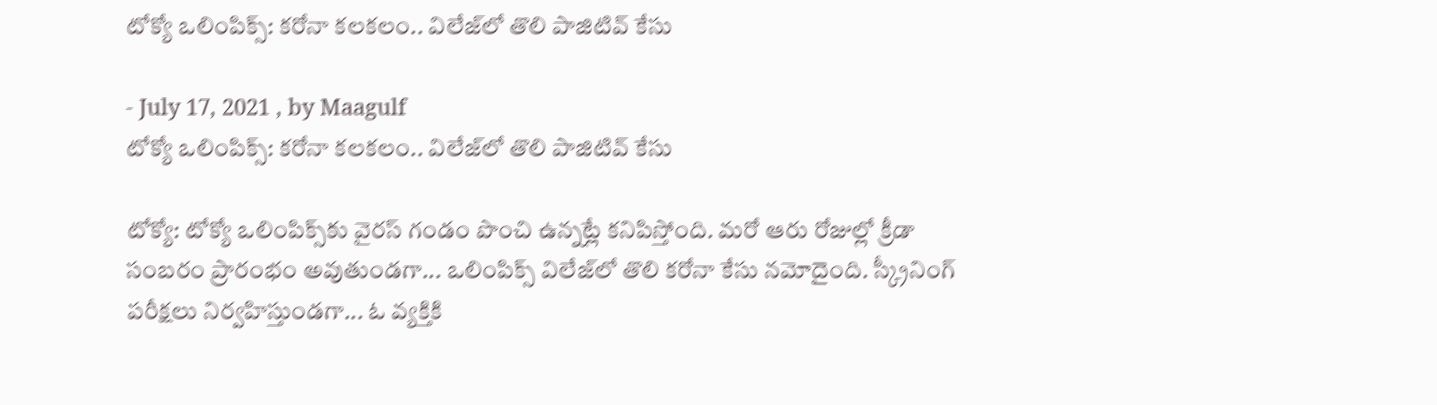టోక్యో ఒలింపిక్స్: కరోనా కలకలం.. విలేజ్‌లో తొలి పాజిటివ్‌ కేసు

- July 17, 2021 , by Maagulf
టోక్యో ఒలింపిక్స్: కరోనా కలకలం.. విలేజ్‌లో తొలి పాజిటివ్‌ కేసు

టోక్యో: టోక్యో ఒలింపిక్స్‌కు వైరస్‌ గండం పొంచి ఉన్నట్లే కనిపిస్తోంది. మరో ఆరు రోజుల్లో క్రీడా సంబరం ప్రారంభం అవుతుండగా... ఒలింపిక్స్‌ విలేజ్‌లో తొలి కరోనా కేసు నమోదైంది. స్క్రీనింగ్‌ పరీక్షలు నిర్వహిస్తుండగా... ఓ వ్యక్తికి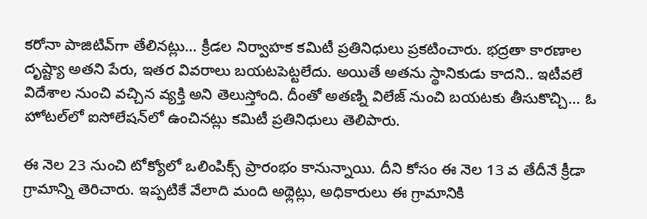కరోనా పాజిటివ్‌గా తేలినట్లు... క్రీడల నిర్వాహక కమిటీ ప్రతినిధులు ప్రకటించారు. భద్రతా కారణాల దృష్ట్యా అతని పేరు, ఇతర వివరాలు బయటపెట్టలేదు. అయితే అతను స్థానికుడు కాదని.. ఇటీవలే విదేశాల నుంచి వచ్చిన వ్యక్తి అని తెలుస్తోంది. దీంతో అతణ్ని విలేజ్‌ నుంచి బయటకు తీసుకొచ్చి... ఓ హోటల్‌లో ఐసోలేషన్‌లో ఉంచినట్లు కమిటీ ప్రతినిధులు తెలిపారు.

ఈ నెల 23 నుంచి టోక్యోలో ఒలింపిక్స్‌ ప్రారంభం కానున్నాయి. దీని కోసం ఈ నెల 13 వ తేదీనే క్రీడా గ్రామాన్ని తెరిచారు. ఇప్పటికే వేలాది మంది అథ్లెట్లు, అధికారులు ఈ గ్రామానికి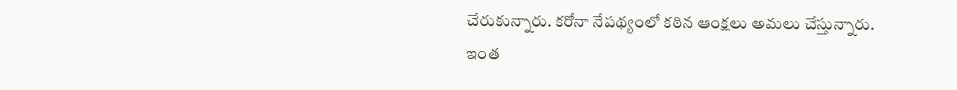చేరుకున్నారు. కరోనా నేపథ్యంలో కఠిన ఆంక్షలు అమలు చేస్తున్నారు. ఇంత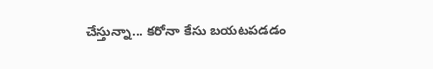చేస్తున్నా... కరోనా కేసు బయటపడడం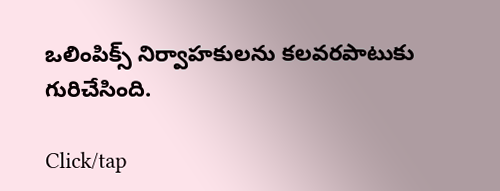ఒలింపిక్స్‌ నిర్వాహకులను కలవరపాటుకు గురిచేసింది.

Click/tap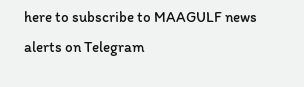here to subscribe to MAAGULF news alerts on Telegram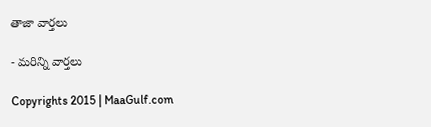తాజా వార్తలు

- మరిన్ని వార్తలు

Copyrights 2015 | MaaGulf.com